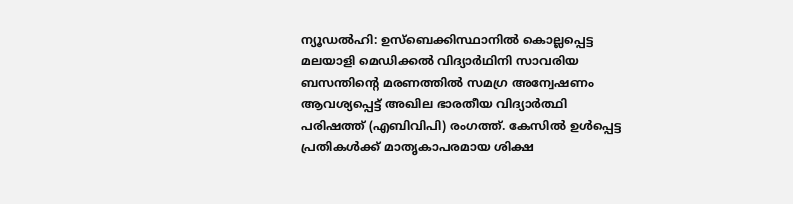ന്യൂഡൽഹി: ഉസ്ബെക്കിസ്ഥാനിൽ കൊല്ലപ്പെട്ട മലയാളി മെഡിക്കൽ വിദ്യാർഥിനി സാവരിയ ബസന്തിന്റെ മരണത്തിൽ സമഗ്ര അന്വേഷണം ആവശ്യപ്പെട്ട് അഖില ഭാരതീയ വിദ്യാർത്ഥി പരിഷത്ത് (എബിവിപി) രംഗത്ത്. കേസിൽ ഉൾപ്പെട്ട പ്രതികൾക്ക് മാതൃകാപരമായ ശിക്ഷ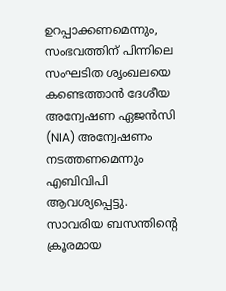ഉറപ്പാക്കണമെന്നും, സംഭവത്തിന് പിന്നിലെ സംഘടിത ശൃംഖലയെ കണ്ടെത്താൻ ദേശീയ അന്വേഷണ ഏജൻസി (NIA) അന്വേഷണം നടത്തണമെന്നും എബിവിപി ആവശ്യപ്പെട്ടു.
സാവരിയ ബസന്തിന്റെ ക്രൂരമായ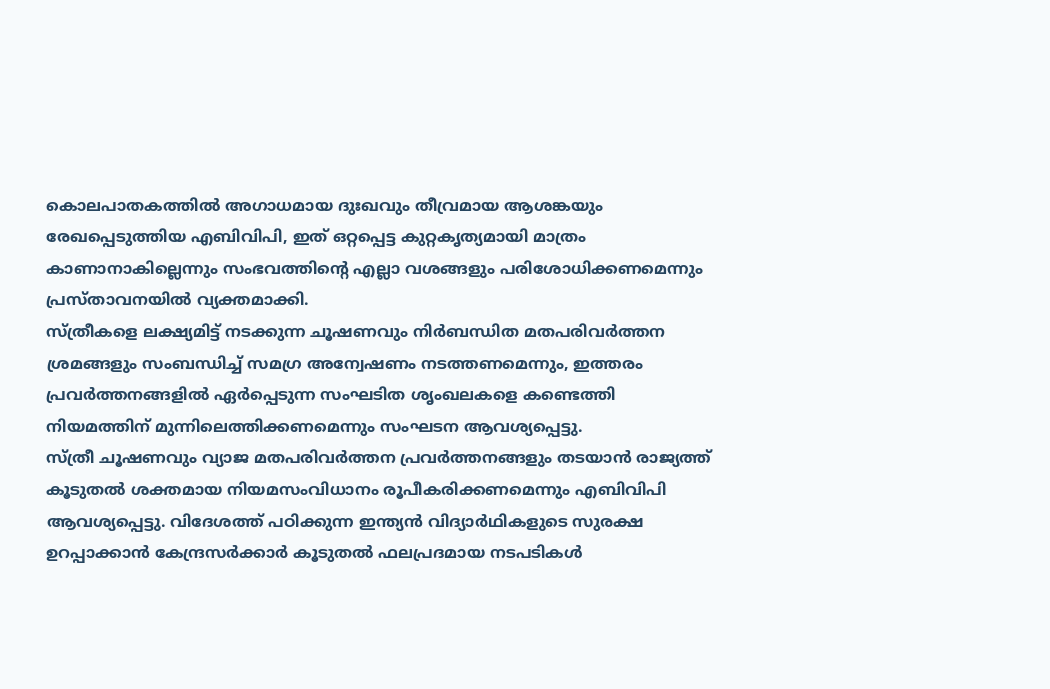കൊലപാതകത്തിൽ അഗാധമായ ദുഃഖവും തീവ്രമായ ആശങ്കയും രേഖപ്പെടുത്തിയ എബിവിപി, ഇത് ഒറ്റപ്പെട്ട കുറ്റകൃത്യമായി മാത്രം കാണാനാകില്ലെന്നും സംഭവത്തിന്റെ എല്ലാ വശങ്ങളും പരിശോധിക്കണമെന്നും പ്രസ്താവനയിൽ വ്യക്തമാക്കി.
സ്ത്രീകളെ ലക്ഷ്യമിട്ട് നടക്കുന്ന ചൂഷണവും നിർബന്ധിത മതപരിവർത്തന ശ്രമങ്ങളും സംബന്ധിച്ച് സമഗ്ര അന്വേഷണം നടത്തണമെന്നും, ഇത്തരം പ്രവർത്തനങ്ങളിൽ ഏർപ്പെടുന്ന സംഘടിത ശൃംഖലകളെ കണ്ടെത്തി നിയമത്തിന് മുന്നിലെത്തിക്കണമെന്നും സംഘടന ആവശ്യപ്പെട്ടു.
സ്ത്രീ ചൂഷണവും വ്യാജ മതപരിവർത്തന പ്രവർത്തനങ്ങളും തടയാൻ രാജ്യത്ത് കൂടുതൽ ശക്തമായ നിയമസംവിധാനം രൂപീകരിക്കണമെന്നും എബിവിപി ആവശ്യപ്പെട്ടു. വിദേശത്ത് പഠിക്കുന്ന ഇന്ത്യൻ വിദ്യാർഥികളുടെ സുരക്ഷ ഉറപ്പാക്കാൻ കേന്ദ്രസർക്കാർ കൂടുതൽ ഫലപ്രദമായ നടപടികൾ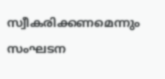സ്വീകരിക്കണമെന്നും സംഘടന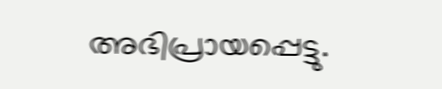അഭിപ്രായപ്പെട്ടു.